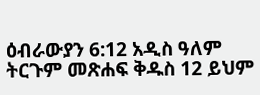ዕብራውያን 6:12 አዲስ ዓለም ትርጉም መጽሐፍ ቅዱስ 12 ይህም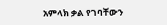አምላክ ቃል የገባቸውን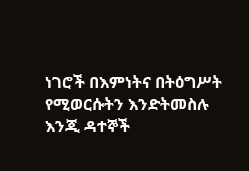ነገሮች በእምነትና በትዕግሥት የሚወርሱትን እንድትመስሉ እንጂ ዳተኞች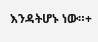እንዳትሆኑ ነው።+